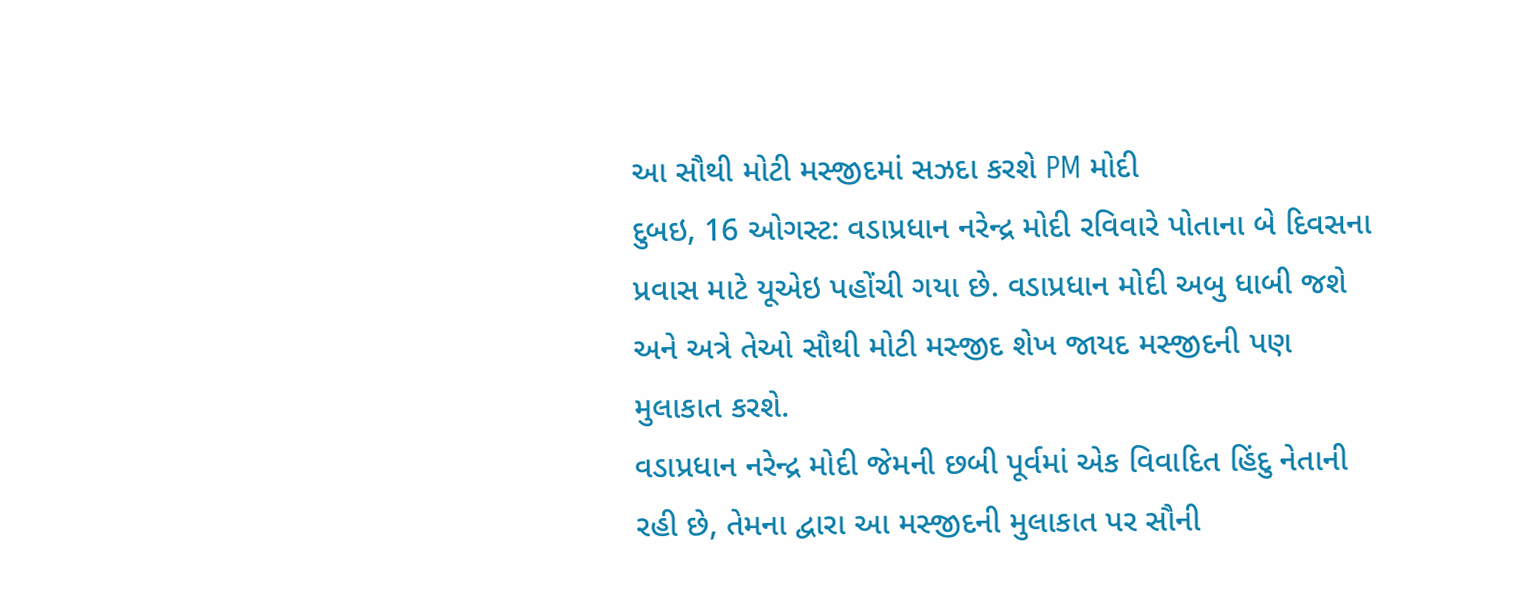આ સૌથી મોટી મસ્જીદમાં સઝદા કરશે PM મોદી
દુબઇ, 16 ઓગસ્ટ: વડાપ્રધાન નરેન્દ્ર મોદી રવિવારે પોતાના બે દિવસના પ્રવાસ માટે યૂએઇ પહોંચી ગયા છે. વડાપ્રધાન મોદી અબુ ધાબી જશે અને અત્રે તેઓ સૌથી મોટી મસ્જીદ શેખ જાયદ મસ્જીદની પણ મુલાકાત કરશે.
વડાપ્રધાન નરેન્દ્ર મોદી જેમની છબી પૂર્વમાં એક વિવાદિત હિંદુ નેતાની રહી છે, તેમના દ્વારા આ મસ્જીદની મુલાકાત પર સૌની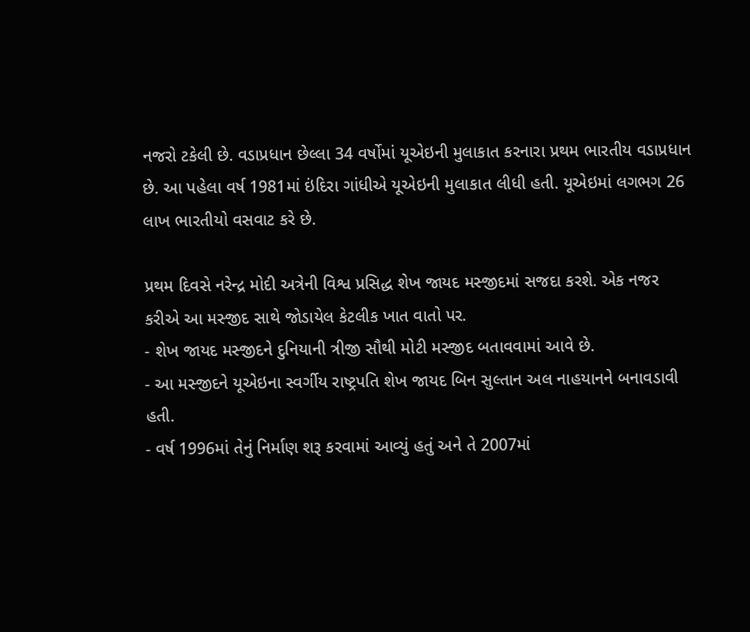નજરો ટકેલી છે. વડાપ્રધાન છેલ્લા 34 વર્ષોમાં યૂએઇની મુલાકાત કરનારા પ્રથમ ભારતીય વડાપ્રધાન છે. આ પહેલા વર્ષ 1981માં ઇંદિરા ગાંધીએ યૂએઇની મુલાકાત લીધી હતી. યૂએઇમાં લગભગ 26 લાખ ભારતીયો વસવાટ કરે છે.

પ્રથમ દિવસે નરેન્દ્ર મોદી અત્રેની વિશ્વ પ્રસિદ્ધ શેખ જાયદ મસ્જીદમાં સજદા કરશે. એક નજર કરીએ આ મસ્જીદ સાથે જોડાયેલ કેટલીક ખાત વાતો પર.
- શેખ જાયદ મસ્જીદને દુનિયાની ત્રીજી સૌથી મોટી મસ્જીદ બતાવવામાં આવે છે.
- આ મસ્જીદને યૂએઇના સ્વર્ગીય રાષ્ટ્રપતિ શેખ જાયદ બિન સુલ્તાન અલ નાહયાનને બનાવડાવી હતી.
- વર્ષ 1996માં તેનું નિર્માણ શરૂ કરવામાં આવ્યું હતું અને તે 2007માં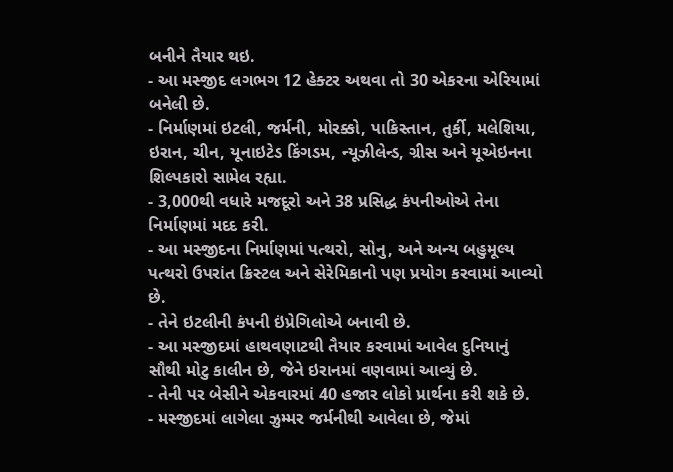બનીને તૈયાર થઇ.
- આ મસ્જીદ લગભગ 12 હેક્ટર અથવા તો 30 એકરના એરિયામાં બનેલી છે.
- નિર્માણમાં ઇટલી, જર્મની, મોરક્કો, પાકિસ્તાન, તુર્કી, મલેશિયા, ઇરાન, ચીન, યૂનાઇટેડ કિંગડમ, ન્યૂઝીલેન્ડ, ગ્રીસ અને યૂએઇનના શિલ્પકારો સામેલ રહ્યા.
- 3,000થી વધારે મજદૂરો અને 38 પ્રસિદ્ધ કંપનીઓએ તેના નિર્માણમાં મદદ કરી.
- આ મસ્જીદના નિર્માણમાં પત્થરો, સોનુ, અને અન્ય બહુમૂલ્ય પત્થરો ઉપરાંત ક્રિસ્ટલ અને સેરેમિકાનો પણ પ્રયોગ કરવામાં આવ્યો છે.
- તેને ઇટલીની કંપની ઇંપ્રેગિલોએ બનાવી છે.
- આ મસ્જીદમાં હાથવણાટથી તૈયાર કરવામાં આવેલ દુનિયાનું સૌથી મોટુ કાલીન છે, જેને ઇરાનમાં વણવામાં આવ્યું છે.
- તેની પર બેસીને એકવારમાં 40 હજાર લોકો પ્રાર્થના કરી શકે છે.
- મસ્જીદમાં લાગેલા ઝુમ્મર જર્મનીથી આવેલા છે, જેમાં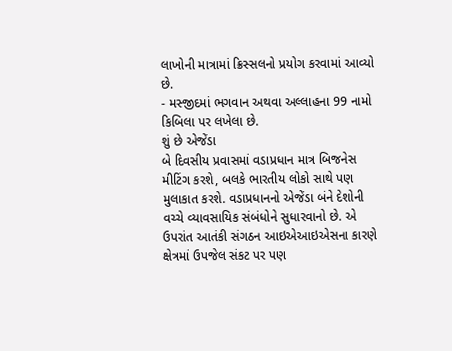લાખોની માત્રામાં ક્રિસ્સલનો પ્રયોગ કરવામાં આવ્યો છે.
- મસ્જીદમાં ભગવાન અથવા અલ્લાહના 99 નામો કિબિલા પર લખેલા છે.
શું છે એજેંડા
બે દિવસીય પ્રવાસમાં વડાપ્રધાન માત્ર બિજનેસ મીટિંગ કરશે, બલકે ભારતીય લોકો સાથે પણ મુલાકાત કરશે. વડાપ્રધાનનો એજેંડા બંને દેશોની વચ્ચે વ્યાવસાયિક સંબંધોને સુધારવાનો છે. એ ઉપરાંત આતંકી સંગઠન આઇએઆઇએસના કારણે ક્ષેત્રમાં ઉપજેલ સંકટ પર પણ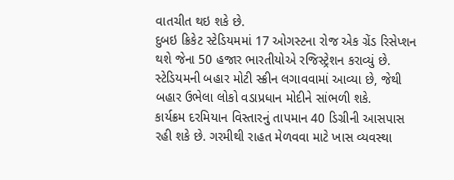વાતચીત થઇ શકે છે.
દુબઇ ક્રિકેટ સ્ટેડિયમમાં 17 ઓગસ્ટના રોજ એક ગ્રેંડ રિસેપ્શન થશે જેના 50 હજાર ભારતીયોએ રજિસ્ટ્રેશન કરાવ્યું છે. સ્ટેડિયમની બહાર મોટી સ્ક્રીન લગાવવામાં આવ્યા છે, જેથી બહાર ઉભેલા લોકો વડાપ્રધાન મોદીને સાંભળી શકે.
કાર્યક્રમ દરમિયાન વિસ્તારનું તાપમાન 40 ડિગ્રીની આસપાસ રહી શકે છે. ગરમીથી રાહત મેળવવા માટે ખાસ વ્યવસ્થા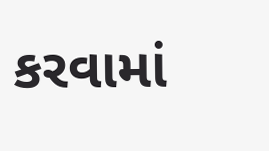કરવામાં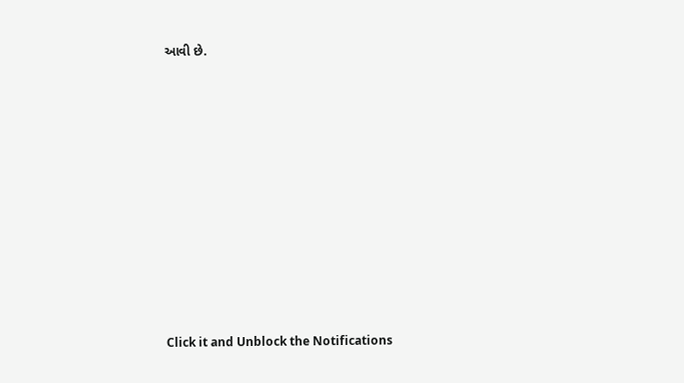આવી છે.












Click it and Unblock the Notifications